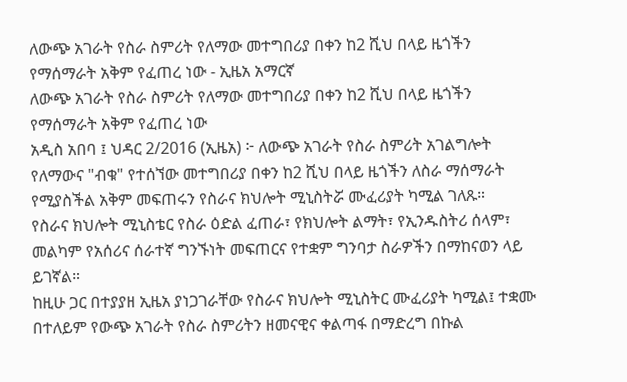ለውጭ አገራት የስራ ስምሪት የለማው መተግበሪያ በቀን ከ2 ሺህ በላይ ዜጎችን የማሰማራት አቅም የፈጠረ ነው - ኢዜአ አማርኛ
ለውጭ አገራት የስራ ስምሪት የለማው መተግበሪያ በቀን ከ2 ሺህ በላይ ዜጎችን የማሰማራት አቅም የፈጠረ ነው
አዲስ አበባ ፤ ህዳር 2/2016 (ኢዜአ) ፦ ለውጭ አገራት የስራ ስምሪት አገልግሎት የለማውና "ብቁ" የተሰኘው መተግበሪያ በቀን ከ2 ሺህ በላይ ዜጎችን ለስራ ማሰማራት የሚያስችል አቅም መፍጠሩን የስራና ክህሎት ሚኒስትሯ ሙፈሪያት ካሚል ገለጹ።
የስራና ክህሎት ሚኒስቴር የስራ ዕድል ፈጠራ፣ የክህሎት ልማት፣ የኢንዱስትሪ ሰላም፣ መልካም የአሰሪና ሰራተኛ ግንኙነት መፍጠርና የተቋም ግንባታ ስራዎችን በማከናወን ላይ ይገኛል።
ከዚሁ ጋር በተያያዘ ኢዜአ ያነጋገራቸው የስራና ክህሎት ሚኒስትር ሙፈሪያት ካሚል፤ ተቋሙ በተለይም የውጭ አገራት የስራ ስምሪትን ዘመናዊና ቀልጣፋ በማድረግ በኩል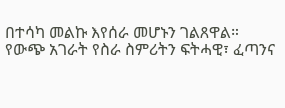በተሳካ መልኩ እየሰራ መሆኑን ገልጸዋል።
የውጭ አገራት የስራ ስምሪትን ፍትሓዊ፣ ፈጣንና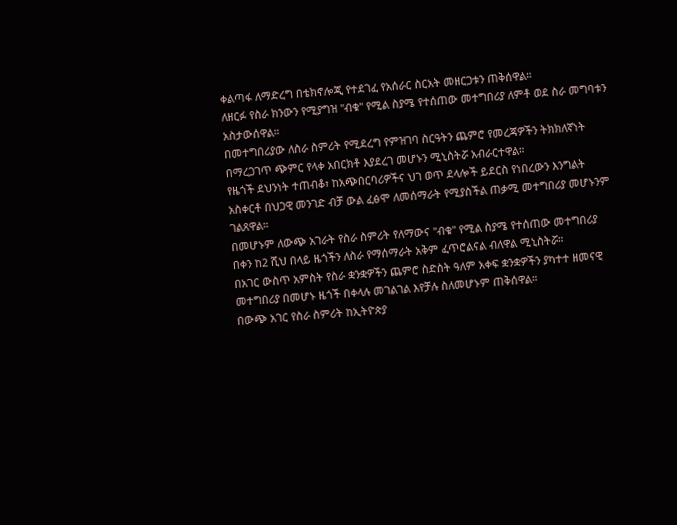ቀልጣፋ ለማድረግ በቴክኖሎጂ የተደገፈ የአሰራር ስርአት መዘርጋቱን ጠቅሰዋል።
ለዘርፉ የስራ ክንውን የሚያግዝ "ብቁ" የሚል ስያሜ የተሰጠው መተግበሪያ ለምቶ ወደ ስራ መግባቱን አስታውሰዋል።
በመተግበሪያው ለስራ ስምሪት የሚደረግ የምዝገባ ስርዓትን ጨምሮ የመረጃዎችን ትክክለኛነት በማረጋገጥ ጭምር የላቀ አበርክቶ እያደረገ መሆኑን ሚኒስትሯ አብራርተዋል።
የዜጎች ደህንነት ተጠብቆ፣ ከአጭበርባሪዎችና ህገ ወጥ ደላሎች ይደርስ የነበረውን እንግልት አስቀርቶ በህጋዊ መንገድ ብቻ ውል ፈፅሞ ለመሰማራት የሚያስችል ጠቃሚ መተግበሪያ መሆኑንም ገልጸዋል።
በመሆኑም ለውጭ አገራት የስራ ስምሪት የለማውና "ብቁ" የሚል ስያሜ የተሰጠው መተግበሪያ በቀን ከ2 ሺህ በላይ ዜጎችን ለስራ የማሰማራት አቅም ፈጥሮልናል ብለዋል ሚኒስትሯ።
በአገር ውስጥ አምስት የስራ ቋንቋዎችን ጨምሮ ስድስት ዓለም አቀፍ ቋንቋዎችን ያካተተ ዘመናዊ መተግበሪያ በመሆኑ ዜጎች በቀላሉ መገልገል እየቻሉ ስለመሆኑም ጠቅሰዋል።
በውጭ አገር የስራ ስምሪት ከኢትዮጵያ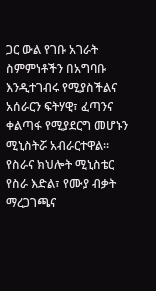ጋር ውል የገቡ አገራት ስምምነቶችን በአግባቡ እንዲተገብሩ የሚያስችልና አሰራርን ፍትሃዊ፣ ፈጣንና ቀልጣፋ የሚያደርግ መሆኑን ሚኒስትሯ አብራርተዋል።
የስራና ክህሎት ሚኒስቴር የስራ እድል፣ የሙያ ብቃት ማረጋገጫና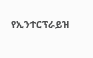የኢንተርፕራይዝ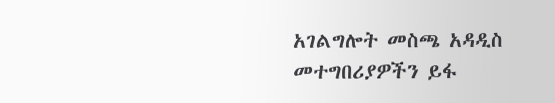አገልግሎት መስጫ አዳዲስ መተግበሪያዎችን ይፋ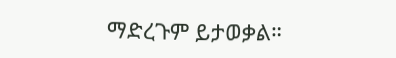ማድረጉም ይታወቃል።